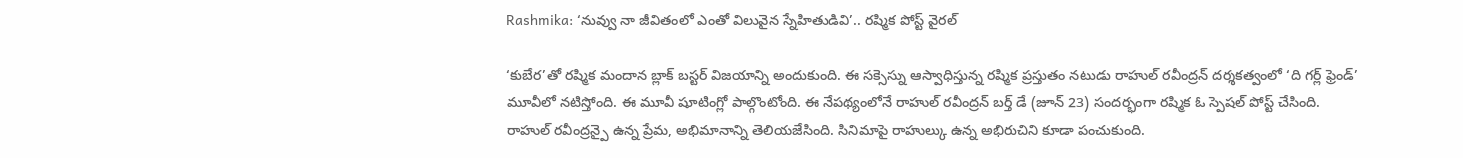Rashmika: ‘నువ్వు నా జీవితంలో ఎంతో విలువైన స్నేహితుడివి’.. రష్మిక పోస్ట్ వైరల్

‘కుబేర’తో రష్మిక మందాన బ్లాక్ బస్టర్ విజయాన్ని అందుకుంది. ఈ సక్సెస్ను ఆస్వాధిస్తున్న రష్మిక ప్రస్తుతం నటుడు రాహుల్ రవీంద్రన్ దర్శకత్వంలో ‘ది గర్ల్ ఫ్రెండ్’ మూవీలో నటిస్తోంది. ఈ మూవీ షూటింగ్లో పాల్గొంటోంది. ఈ నేపథ్యంలోనే రాహుల్ రవీంద్రన్ బర్త్ డే (జూన్ 23) సందర్భంగా రష్మిక ఓ స్పెషల్ పోస్ట్ చేసింది. రాహుల్ రవీంద్రన్పై ఉన్న ప్రేమ, అభిమానాన్ని తెలియజేసింది. సినిమాపై రాహుల్కు ఉన్న అభిరుచిని కూడా పంచుకుంది.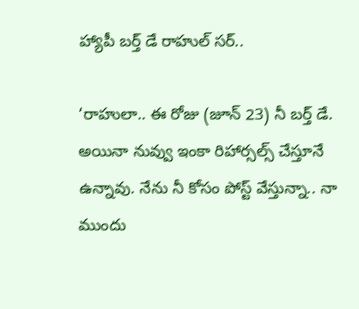హ్యాపీ బర్త్ డే రాహుల్ సర్..

‘రాహులా.. ఈ రోజు (జూన్ 23) నీ బర్త్ డే. అయినా నువ్వు ఇంకా రిహార్సల్స్ చేస్తూనే ఉన్నావు. నేను నీ కోసం పోస్ట్ వేస్తున్నా.. నా ముందు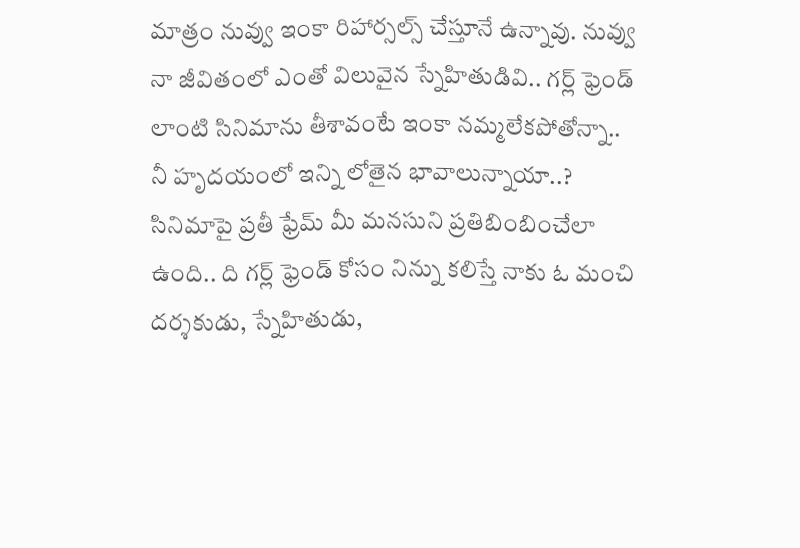మాత్రం నువ్వు ఇంకా రిహార్సల్స్ చేస్తూనే ఉన్నావు. నువ్వు నా జీవితంలో ఎంతో విలువైన స్నేహితుడివి.. గర్ల్ ఫ్రెండ్ లాంటి సినిమాను తీశావంటే ఇంకా నమ్మలేకపోతోన్నా.. నీ హృదయంలో ఇన్ని లోతైన భావాలున్నాయా..? సినిమాపై ప్రతీ ఫ్రేమ్ మీ మనసుని ప్రతిబింబించేలా ఉంది.. ది గర్ల్ ఫ్రెండ్ కోసం నిన్ను కలిస్తే నాకు ఓ మంచి దర్శకుడు, స్నేహితుడు,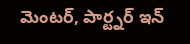మెంటర్, పార్ట్నర్ ఇన్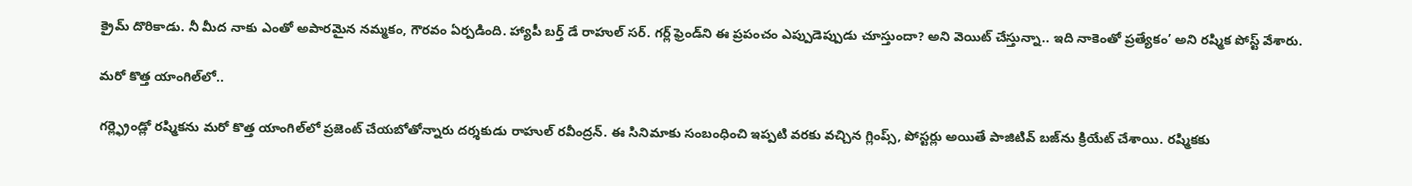క్రైమ్ దొరికాడు. నీ మీద నాకు ఎంతో అపారమైన నమ్మకం, గౌరవం ఏర్పడింది. హ్యాపీ బర్త్ డే రాహుల్ సర్. గర్ల్ ఫ్రెండ్‌ని ఈ ప్రపంచం ఎప్పుడెప్పుడు చూస్తుందా? అని వెయిట్ చేస్తున్నా.. ఇది నాకెంతో ప్రత్యేకం’ అని రష్మిక పోస్ట్ వేశారు.

మరో కొత్త యాంగిల్‌లో..

గర్ల్ఫ్రెండ్లో రష్మికను మరో కొత్త యాంగిల్‌లో ప్రజెంట్ చేయబోతోన్నారు దర్శకుడు రాహుల్ రవీంద్రన్. ఈ సినిమాకు సంబంధించి ఇప్పటి వరకు వచ్చిన గ్లింప్స్, పోస్టర్లు అయితే పాజిటివ్ బజ్‌ను క్రియేట్ చేశాయి. రష్మికకు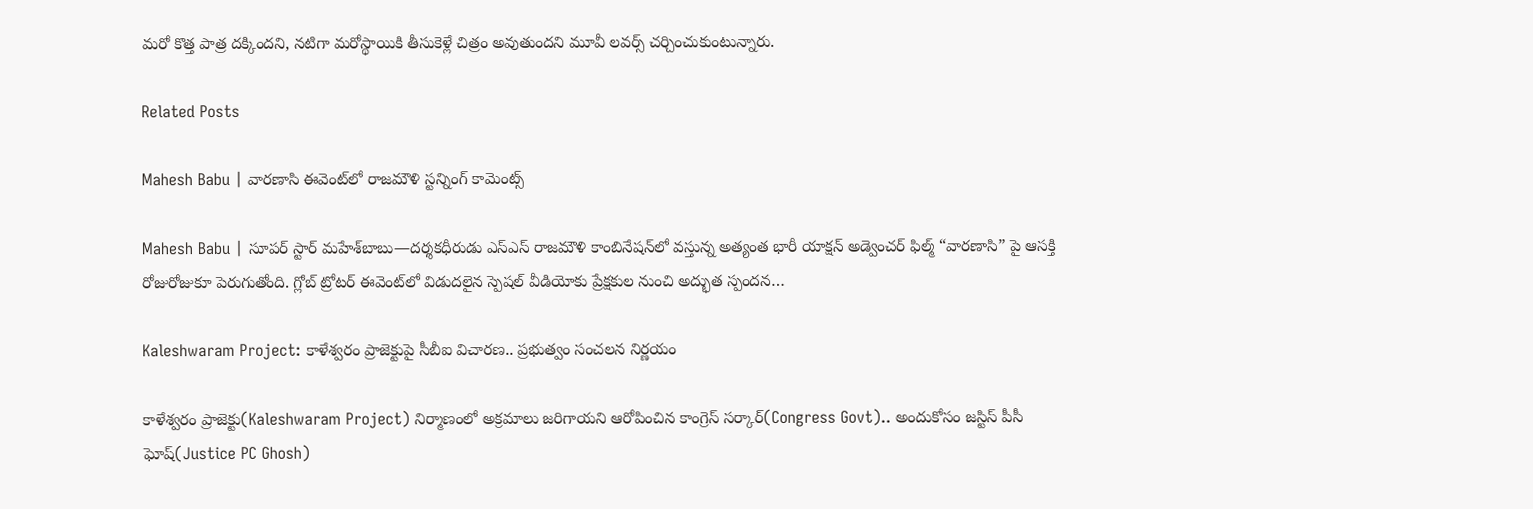మరో కొత్త పాత్ర దక్కిందని, నటిగా మరోస్థాయికి తీసుకెళ్లే చిత్రం అవుతుందని మూవీ లవర్స్ చర్చించుకుంటున్నారు.

Related Posts

Mahesh Babu | వారణాసి ఈవెంట్‌లో రాజమౌళి స్ట‌న్నింగ్ కామెంట్స్

Mahesh Babu | సూపర్ స్టార్ మహేశ్‌బాబు—దర్శకధీరుడు ఎస్‌ఎస్‌ రాజమౌళి కాంబినేషన్‌లో వస్తున్న అత్యంత భారీ యాక్షన్ అడ్వెంచర్ ఫిల్మ్ “వారణాసి” పై ఆసక్తి రోజురోజుకూ పెరుగుతోంది. గ్లోబ్ ట్రోటర్ ఈవెంట్‌లో విడుదలైన స్పెషల్ వీడియోకు ప్రేక్షకుల నుంచి అద్భుత స్పందన…

Kaleshwaram Project: కాళేశ్వరం ప్రాజెక్టుపై సీబీఐ విచారణ.. ప్రభుత్వం సంచలన నిర్ణయం

కాళేశ్వరం ప్రాజెక్టు(Kaleshwaram Project) నిర్మాణంలో అక్రమాలు జరిగాయని ఆరోపించిన కాంగ్రెస్ సర్కార్(Congress Govt).. అందుకోసం జస్టిస్ పీసీ ఘోష్(Justice PC Ghosh)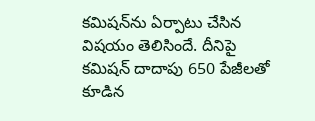కమిషన్‌ను ఏర్పాటు చేసిన విషయం తెలిసిందే. దీనిపై కమిషన్ దాదాపు 650 పేజీలతో కూడిన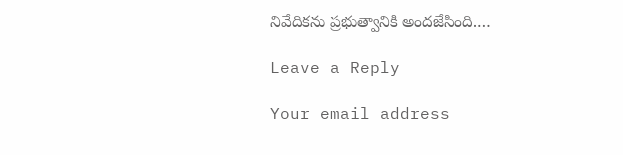నివేదికను ప్రభుత్వానికి అందజేసింది.…

Leave a Reply

Your email address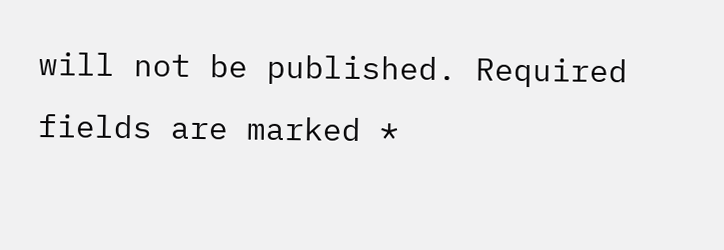will not be published. Required fields are marked *